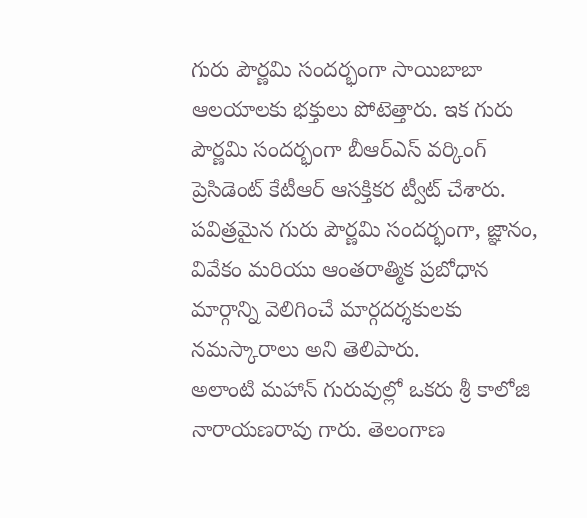గురు పౌర్ణమి సందర్భంగా సాయిబాబా ఆలయాలకు భక్తులు పోటెత్తారు. ఇక గురు పౌర్ణమి సందర్భంగా బీఆర్ఎస్ వర్కింగ్ ప్రెసిడెంట్ కేటీఆర్ ఆసక్తికర ట్వీట్ చేశారు. పవిత్రమైన గురు పౌర్ణమి సందర్భంగా, జ్ఞానం, వివేకం మరియు ఆంతరాత్మిక ప్రబోధాన మార్గాన్ని వెలిగించే మార్గదర్శకులకు నమస్కారాలు అని తెలిపారు.
అలాంటి మహాన్ గురువుల్లో ఒకరు శ్రీ కాలోజి నారాయణరావు గారు. తెలంగాణ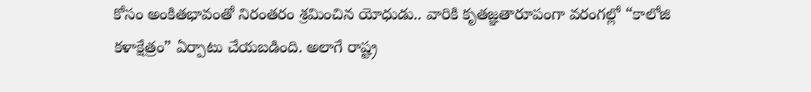కోసం అంకితభావంతో నిరంతరం శ్రమించిన యోధుడు.. వారికి కృతజ్ఞతారూపంగా వరంగల్లో “కాలోజి కళాక్షేత్రం” ఏర్పాటు చేయబడింది. అలాగే రాష్ట్ర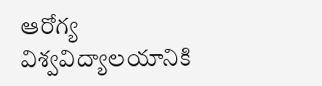ఆరోగ్య విశ్వవిద్యాలయానికి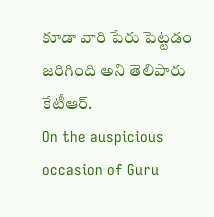కూడా వారి పేరు పెట్టడం జరిగింది అని తెలిపారు కేటీఆర్.
On the auspicious occasion of Guru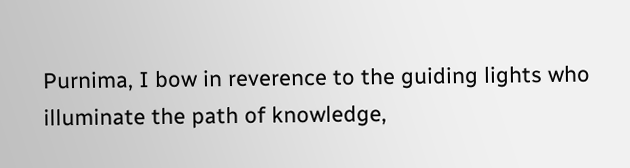Purnima, I bow in reverence to the guiding lights who illuminate the path of knowledge,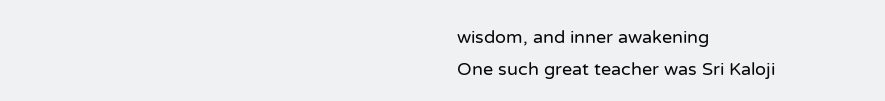wisdom, and inner awakening
One such great teacher was Sri Kaloji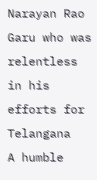Narayan Rao Garu who was relentless in his efforts for Telangana
A humble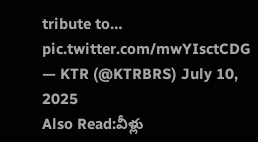tribute to… pic.twitter.com/mwYIsctCDG
— KTR (@KTRBRS) July 10, 2025
Also Read:వీళ్లు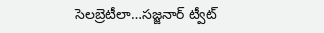సెలబ్రెటీలా…సజ్జనార్ ట్వీట్